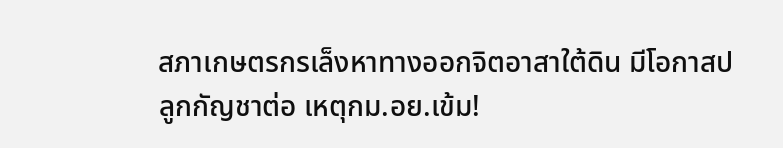สภาเกษตรกรเล็งหาทางออกจิตอาสาใต้ดิน มีโอกาสปลูกกัญชาต่อ เหตุกม.อย.เข้ม!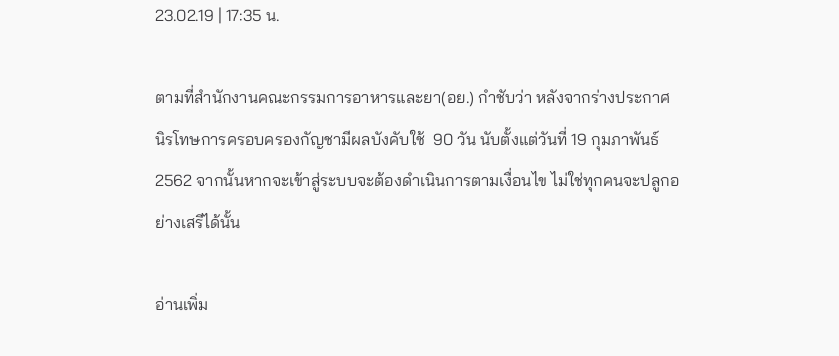23.02.19 | 17:35 น.

ตามที่สำนักงานคณะกรรมการอาหารและยา(อย.) กำชับว่า หลังจากร่างประกาศนิรโทษการครอบครองกัญชามีผลบังคับใช้  90 วัน นับตั้งแต่วันที่ 19 กุมภาพันธ์ 2562 จากนั้นหากจะเข้าสู่ระบบจะต้องดำเนินการตามเงื่อนไข ไม่ใช่ทุกคนจะปลูกอย่างเสรีได้นั้น

อ่านเพิ่ม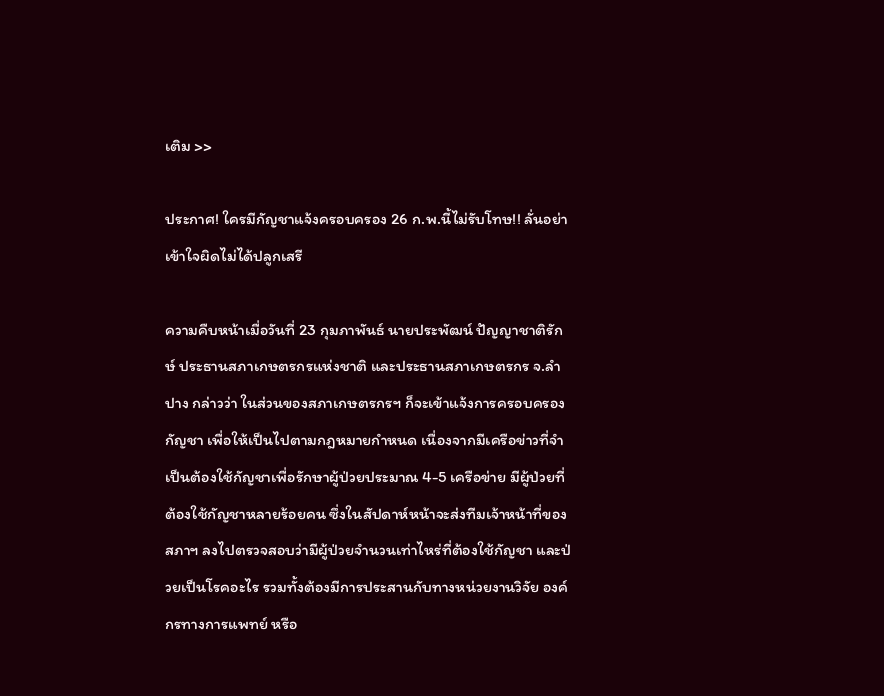เติม >>

ประกาศ! ใครมีกัญชาแจ้งครอบครอง 26 ก.พ.นี้ไม่รับโทษ!! ลั่นอย่าเข้าใจผิดไม่ได้ปลูกเสรี

ความคืบหน้าเมื่อวันที่ 23 กุมภาพันธ์ นายประพัฒน์ ปัญญาชาติรักษ์ ประธานสภาเกษตรกรแห่งชาติ และประธานสภาเกษตรกร จ.ลำปาง กล่าวว่า ในส่วนของสภาเกษตรกรฯ ก็จะเข้าแจ้งการครอบครองกัญชา เพื่อให้เป็นไปตามกฎหมายกำหนด เนื่องจากมีเครือข่าวที่จำเป็นต้องใช้กัญชาเพื่อรักษาผู้ป่วยประมาณ 4-5 เครือข่าย มีผู้ป่วยที่ต้องใช้กัญชาหลายร้อยคน ซึ่งในสัปดาห์หน้าจะส่งทีมเจ้าหน้าที่ของสภาฯ ลงไปตรวจสอบว่ามีผู้ป่วยจำนวนเท่าไหร่ที่ต้องใช้กัญชา และป่วยเป็นโรคอะไร รวมทั้งต้องมีการประสานกับทางหน่วยงานวิจัย องค์กรทางการแพทย์ หรือ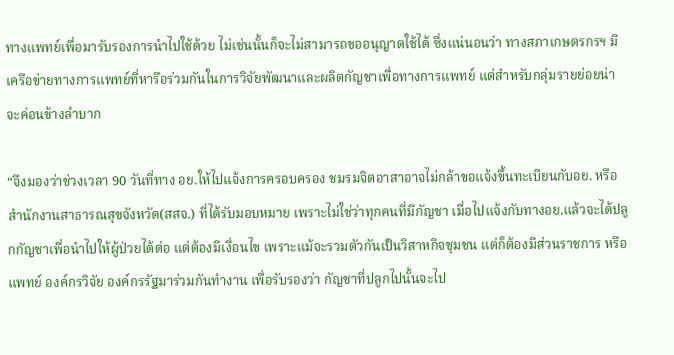ทางแพทย์เพื่อมารับรองการนำไปใช้ด้วย ไม่เช่นนั้นก็จะไม่สามารถขออนุญาตใช้ได้ ซึ่งแน่นอนว่า ทางสภาเกษตรกรฯ มีเครือข่ายทางการแพทย์ที่หารือร่วมกันในการวิจัยพัฒนาและผลิตกัญชาเพื่อทางการแพทย์ แต่สำหรับกลุ่มรายย่อยน่าจะค่อนข้างลำบาก

“จึงมองว่าช่วงเวลา 90 วันที่ทาง อย.ให้ไปแจ้งการครอบครอง ชมรมจิตอาสาอาจไม่กล้าขอแจ้งขึ้นทะเบียนกับอย. หรือสำนักงานสาธารณสุขจังหวัด(สสจ.) ที่ได้รับมอบหมาย เพราะไม่ใช่ว่าทุกคนที่มีกัญชา เมื่อไปแจ้งกับทางอย.แล้วจะได้ปลูกกัญชาเพื่อนำไปให้ผู้ป่วยได้ต่อ แต่ต้องมีเงื่อนไข เพราะแม้จะรวมตัวกันเป็นวิสาหกิจชุมชน แต่ก็ต้องมีส่วนราชการ หรือแพทย์ องค์กรวิจัย องค์กรรัฐมาร่วมกันทำงาน เพื่อรับรองว่า กัญชาที่ปลูกไปนั้นจะไป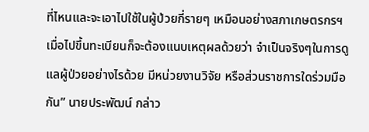ที่ไหนและจะเอาไปใช้ในผู้ป่วยกี่รายๆ เหมือนอย่างสภาเกษตรกรฯ เมื่อไปขึ้นทะเบียนก็จะต้องแนบเหตุผลด้วยว่า จำเป็นจริงๆในการดูแลผู้ป่วยอย่างไรด้วย มีหน่วยงานวิจัย หรือส่วนราชการใดร่วมมือกัน” นายประพัฒน์ กล่าว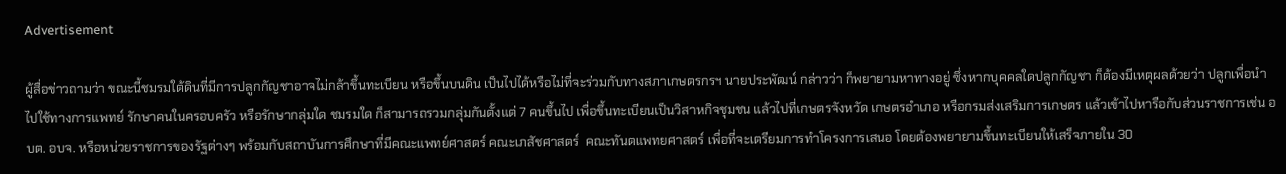Advertisement

ผู้สื่อข่าวถามว่า ขณะนี้ชมรมใต้ดินที่มีการปลูกกัญชาอาจไม่กล้าขึ้นทะเบียน หรือขึ้นบนดิน เป็นไปได้หรือไม่ที่จะร่วมกับทางสภาเกษตรกรฯ นายประพัฒน์ กล่าวว่า ก็พยายามหาทางอยู่ ซึ่งหากบุคคลใดปลูกกัญชา ก็ต้องมีเหตุผลด้วยว่า ปลูกเพื่อนำไปใช้ทางการแพทย์ รักษาคนในครอบครัว หรือรักษากลุ่มใด ชมรมใด ก็สามารถรวมกลุ่มกันตั้งแต่ 7 คนขึ้นไป เพื่อขึ้นทะเบียนเป็นวิสาหกิจชุมชน แล้วไปที่เกษตรจังหวัด เกษตรอำเภอ หรือกรมส่งเสริมการเกษตร แล้วเข้าไปหารือกับส่วนราชการเช่น อบต. อบจ. หรือหน่วยราชการของรัฐต่างๆ พร้อมกับสถาบันการศึกษาที่มีคณะแพทย์ศาสตร์ คณะเภสัชศาสตร์  คณะทันตแพทยศาสตร์ เพื่อที่จะเตรียมการทำโครงการเสนอ โดยต้องพยายามขึ้นทะเบียนให้เสร็จภายใน 30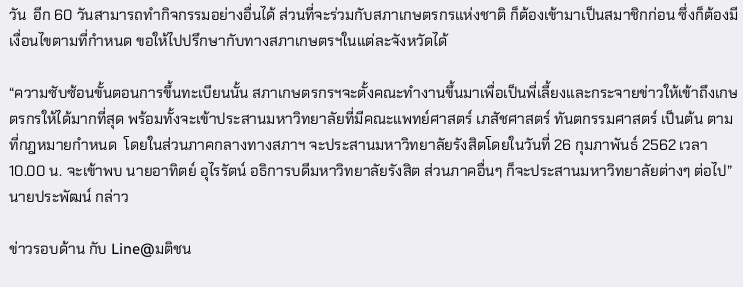วัน  อีก 60 วันสามารถทำกิจกรรมอย่างอื่นได้ ส่วนที่จะร่วมกับสภาเกษตรกรแห่งชาติ ก็ต้องเข้ามาเป็นสมาชิกก่อน ซึ่งก็ต้องมีเงื่อนไขตามที่กำหนด ขอให้ไปปรึกษากับทางสภาเกษตรฯในแต่ละจังหวัดได้

“ความซับซ้อนขั้นตอนการขึ้นทะเบียนนั้น สภาเกษตรกรฯจะตั้งคณะทำงานขึ้นมาเพื่อเป็นพี่เลี้ยงและกระจายข่าวให้เข้าถึงเกษตรกรให้ได้มากที่สุด พร้อมทั้งจะเข้าประสานมหาวิทยาลัยที่มีคณะแพทย์ศาสตร์ เภสัชศาสตร์ ทันตกรรมศาสตร์ เป็นต้น ตามที่กฎหมายกำหนด  โดยในส่วนภาคกลางทางสภาฯ จะประสานมหาวิทยาลัยรังสิตโดยในวันที่ 26 กุมภาพันธ์ 2562 เวลา 10.00 น. จะเข้าพบ นายอาทิตย์ อุไรรัตน์ อธิการบดีมหาวิทยาลัยรังสิต ส่วนภาคอื่นๆ ก็จะประสานมหาวิทยาลัยต่างๆ ต่อไป” นายประพัฒน์ กล่าว

ข่าวรอบด้าน กับ Line@มติชน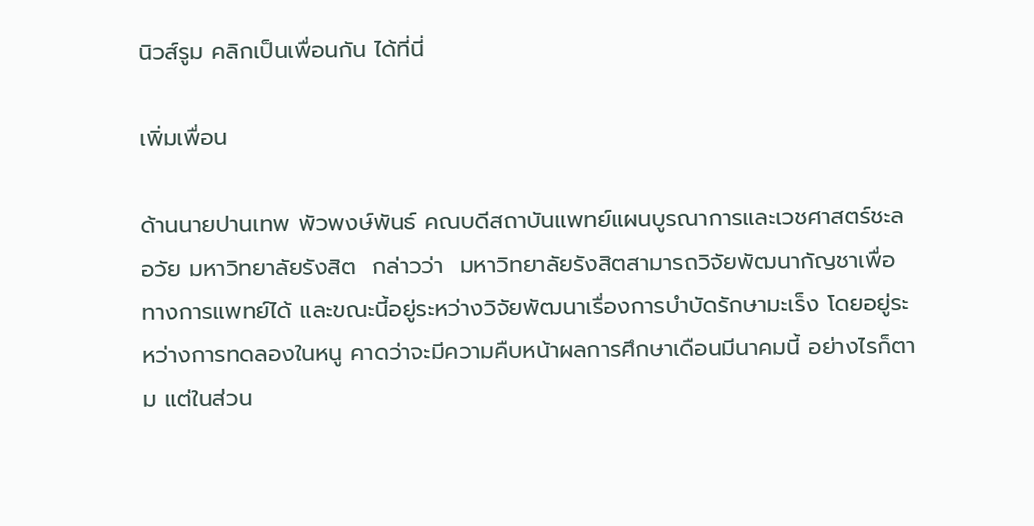นิวส์รูม คลิกเป็นเพื่อนกัน ได้ที่นี่

เพิ่มเพื่อน

ด้านนายปานเทพ พัวพงษ์พันธ์ คณบดีสถาบันแพทย์แผนบูรณาการและเวชศาสตร์ชะลอวัย มหาวิทยาลัยรังสิต  กล่าวว่า  มหาวิทยาลัยรังสิตสามารถวิจัยพัฒนากัญชาเพื่อทางการแพทย์ได้ และขณะนี้อยู่ระหว่างวิจัยพัฒนาเรื่องการบำบัดรักษามะเร็ง โดยอยู่ระหว่างการทดลองในหนู คาดว่าจะมีความคืบหน้าผลการศึกษาเดือนมีนาคมนี้ อย่างไรก็ตาม แต่ในส่วน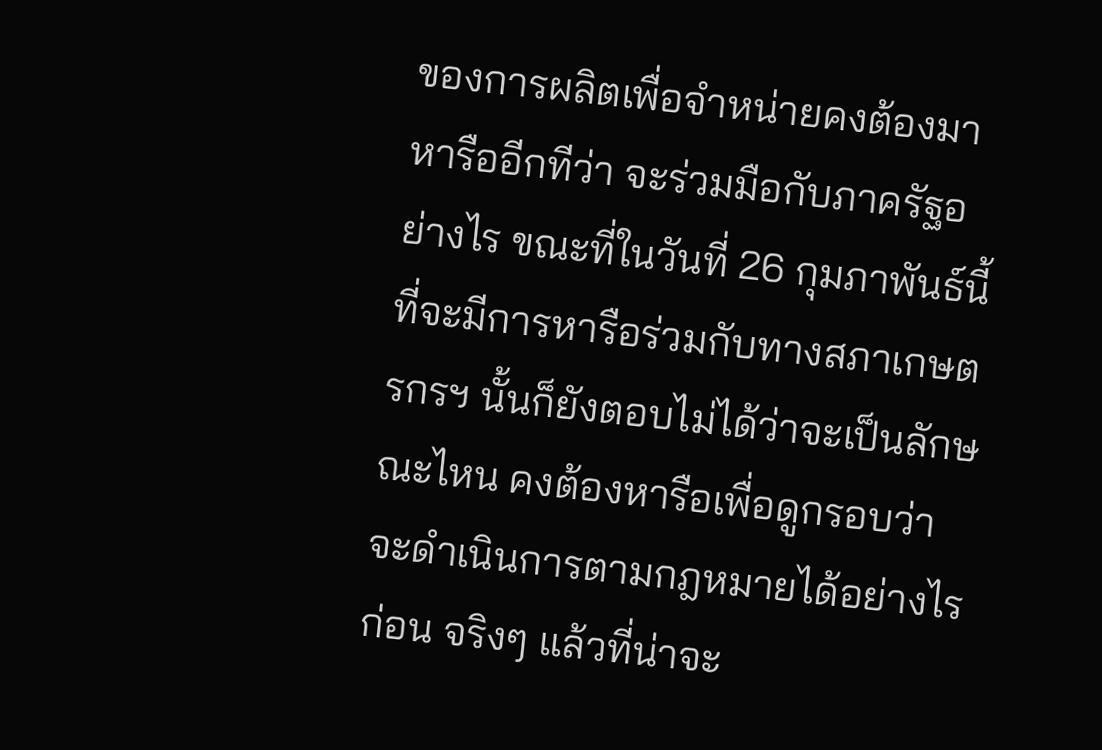ของการผลิตเพื่อจำหน่ายคงต้องมาหารืออีกทีว่า จะร่วมมือกับภาครัฐอย่างไร ขณะที่ในวันที่ 26 กุมภาพันธ์นี้ที่จะมีการหารือร่วมกับทางสภาเกษตรกรฯ นั้นก็ยังตอบไม่ได้ว่าจะเป็นลักษณะไหน คงต้องหารือเพื่อดูกรอบว่าจะดำเนินการตามกฎหมายได้อย่างไรก่อน จริงๆ แล้วที่น่าจะ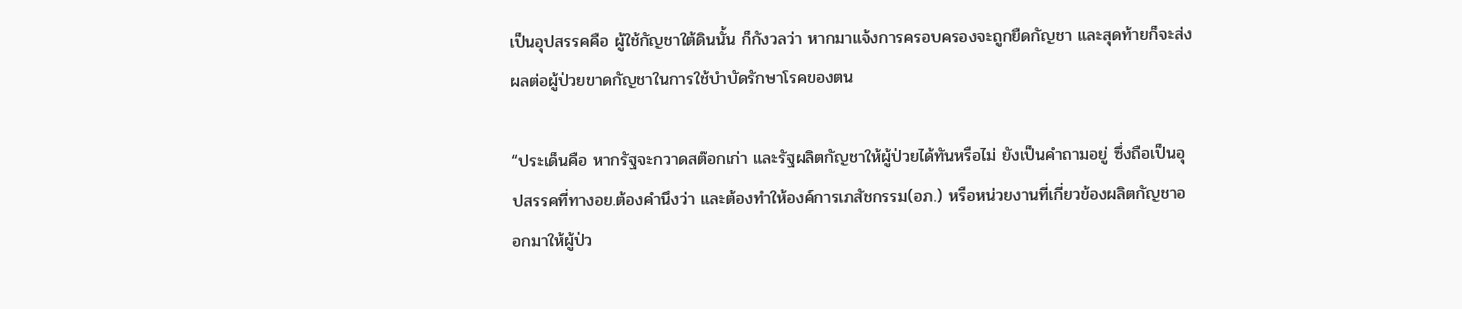เป็นอุปสรรคคือ ผู้ใช้กัญชาใต้ดินนั้น ก็กังวลว่า หากมาแจ้งการครอบครองจะถูกยืดกัญชา และสุดท้ายก็จะส่งผลต่อผู้ป่วยขาดกัญชาในการใช้บำบัดรักษาโรคของตน

“ประเด็นคือ หากรัฐจะกวาดสต๊อกเก่า และรัฐผลิตกัญชาให้ผู้ป่วยได้ทันหรือไม่ ยังเป็นคำถามอยู่ ซึ่งถือเป็นอุปสรรคที่ทางอย.ต้องคำนึงว่า และต้องทำให้องค์การเภสัชกรรม(อภ.) หรือหน่วยงานที่เกี่ยวข้องผลิตกัญชาออกมาให้ผู้ป่ว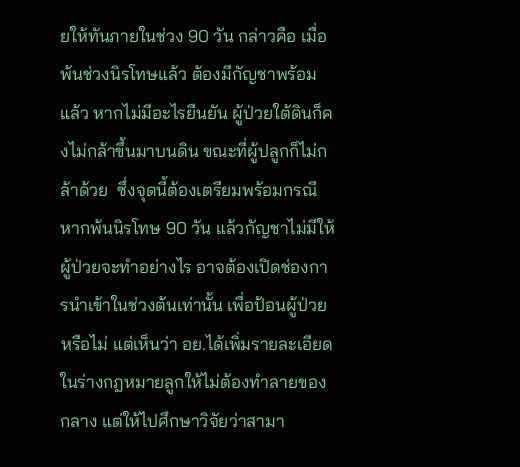ยให้ทันภายในช่วง 90 วัน กล่าวคือ เมื่อพ้นช่วงนิรโทษแล้ว ต้องมีกัญชาพร้อมแล้ว หากไม่มีอะไรยืนยัน ผู้ป่วยใต้ดินก็คงไม่กล้าขึ้นมาบนดิน ขณะที่ผู้ปลูกก็ไม่กล้าด้วย  ซึ่งจุดนี้ต้องเตรียมพร้อมกรณีหากพ้นนิรโทษ 90 วัน แล้วกัญชาไม่มีให้ผู้ป่วยจะทำอย่างไร อาจต้องเปิดช่องการนำเข้าในช่วงต้นเท่านั้น เพื่อป้อนผู้ป่วยหรือไม่ แต่เห็นว่า อย.ได้เพิ่มรายละเอียดในร่างกฎหมายลูกให้ไม่ต้องทำลายของกลาง แต่ให้ไปศึกษาวิจัยว่าสามา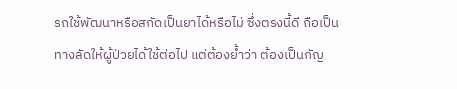รถใช้พัฒนาหรือสกัดเป็นยาได้หรือไม่ ซึ่งตรงนี้ดี ถือเป็นทางลัดให้ผู้ป่วยได้ใช้ต่อไป แต่ต้องย้ำว่า ต้องเป็นกัญ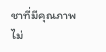ชาที่มีคุณภาพ ไม่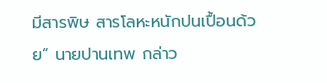มีสารพิษ สารโลหะหนักปนเปื้อนด้วย” นายปานเทพ กล่าว